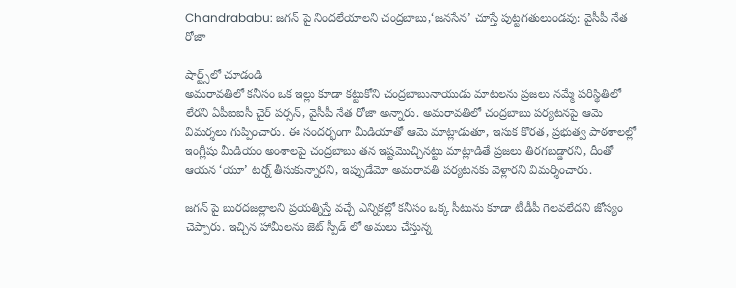Chandrababu: జగన్ పై నిందలేయాలని చంద్రబాబు,‘జనసేన’ చూస్తే పుట్టగతులుండవు: వైసీపీ నేత రోజా

షార్ట్స్‌లో చూడండి
అమరావతిలో కనీసం ఒక ఇల్లు కూడా కట్టుకోని చంద్రబాబునాయుడు మాటలను ప్రజలు నమ్మే పరిస్థితిలో లేరని ఏపీఐఐసీ చైర్ పర్సన్, వైసీపీ నేత రోజా అన్నారు. అమరావతిలో చంద్రబాబు పర్యటనపై ఆమె విమర్శలు గుప్పించారు. ఈ సందర్భంగా మీడియాతో ఆమె మాట్లాడుతూ, ఇసుక కొరత, ప్రభుత్వ పాఠశాలల్లో ఇంగ్లీషు మీడియం అంశాలపై చంద్రబాబు తన ఇష్టమొచ్చినట్టు మాట్లాడితే ప్రజలు తిరగబడ్డారని, దీంతో ఆయన ‘యూ’ టర్న్ తీసుకున్నారని, ఇప్పుడేమో అమరావతి పర్యటనకు వెళ్లారని విమర్శించారు.

జగన్ పై బురదజల్లాలని ప్రయత్నిస్తే వచ్చే ఎన్నికల్లో కనీసం ఒక్క సీటును కూడా టీడీపీ గెలవలేదని జోస్యం చెప్పారు. ఇచ్చిన హామీలను జెట్ స్పీడ్ లో అమలు చేస్తున్న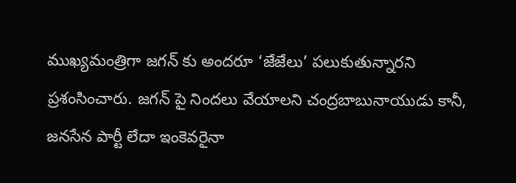ముఖ్యమంత్రిగా జగన్ కు అందరూ ‘జేజేలు’ పలుకుతున్నారని ప్రశంసించారు. జగన్ పై నిందలు వేయాలని చంద్రబాబునాయుడు కానీ, జనసేన పార్టీ లేదా ఇంకెవరైనా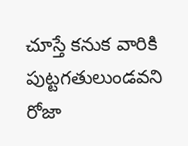చూస్తే కనుక వారికి పుట్టగతులుండవని రోజా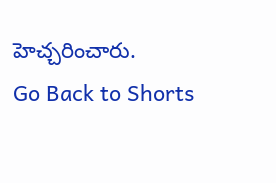హెచ్చరించారు.
Go Back to Shorts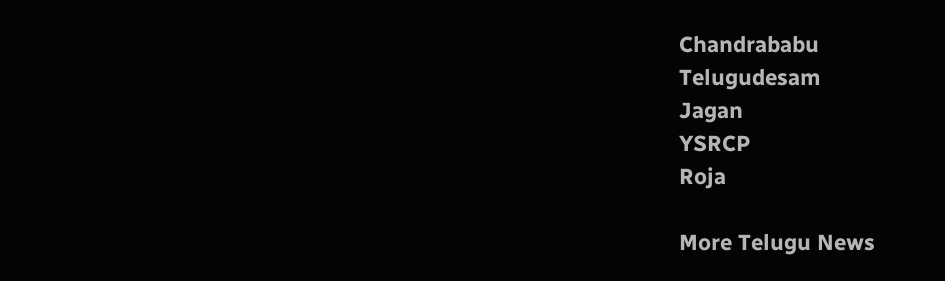Chandrababu
Telugudesam
Jagan
YSRCP
Roja

More Telugu News